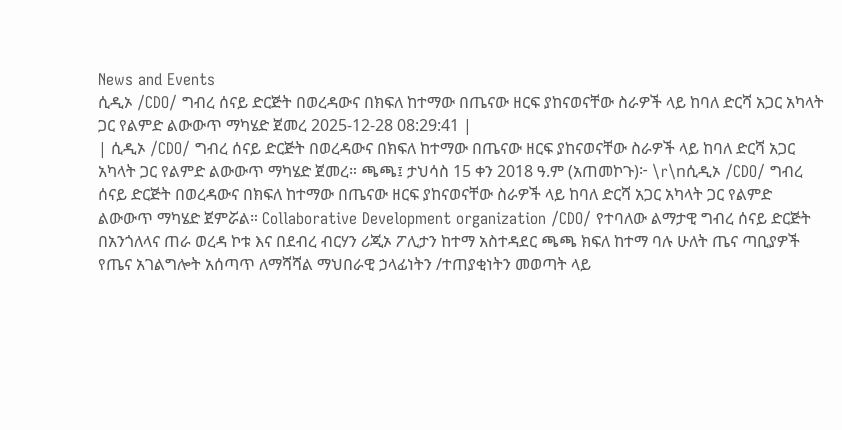News and Events
ሲዲኦ /CDO/ ግብረ ሰናይ ድርጅት በወረዳውና በክፍለ ከተማው በጤናው ዘርፍ ያከናወናቸው ስራዎች ላይ ከባለ ድርሻ አጋር አካላት ጋር የልምድ ልውውጥ ማካሄድ ጀመረ 2025-12-28 08:29:41 |
| ሲዲኦ /CDO/ ግብረ ሰናይ ድርጅት በወረዳውና በክፍለ ከተማው በጤናው ዘርፍ ያከናወናቸው ስራዎች ላይ ከባለ ድርሻ አጋር አካላት ጋር የልምድ ልውውጥ ማካሄድ ጀመረ። ጫጫ፤ ታህሳስ 15 ቀን 2018 ዓ.ም (አጠመኮጉ)፦ \r\nሲዲኦ /CDO/ ግብረ ሰናይ ድርጅት በወረዳውና በክፍለ ከተማው በጤናው ዘርፍ ያከናወናቸው ስራዎች ላይ ከባለ ድርሻ አጋር አካላት ጋር የልምድ ልውውጥ ማካሄድ ጀምሯል። Collaborative Development organization /CDO/ የተባለው ልማታዊ ግብረ ሰናይ ድርጅት በአንጎለላና ጠራ ወረዳ ኮቱ እና በደብረ ብርሃን ሪጂኦ ፖሊታን ከተማ አስተዳደር ጫጫ ክፍለ ከተማ ባሉ ሁለት ጤና ጣቢያዎች የጤና አገልግሎት አሰጣጥ ለማሻሻል ማህበራዊ ኃላፊነትን /ተጠያቂነትን መወጣት ላይ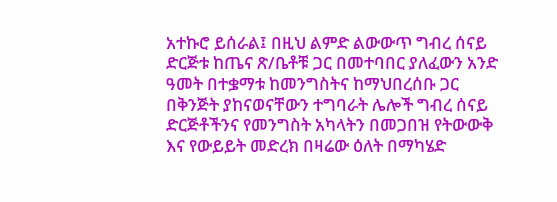አተኩሮ ይሰራል፤ በዚህ ልምድ ልውውጥ ግብረ ሰናይ ድርጅቱ ከጤና ጽ/ቤቶቹ ጋር በመተባበር ያለፈውን አንድ ዓመት በተቌማቱ ከመንግስትና ከማህበረሰቡ ጋር በቅንጅት ያከናወናቸውን ተግባራት ሌሎች ግብረ ሰናይ ድርጅቶችንና የመንግስት አካላትን በመጋበዝ የትውውቅ እና የውይይት መድረክ በዛሬው ዕለት በማካሄድ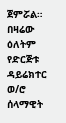ጀምሯል። በዛሬው ዕለትም የድርጅቱ ዳይሬክተር ወ/ሮ ሰላማዊት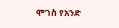ሞገስ የአንድ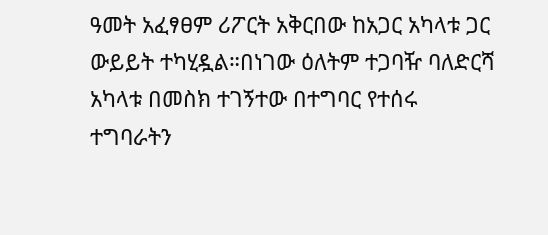ዓመት አፈፃፀም ሪፖርት አቅርበው ከአጋር አካላቱ ጋር ውይይት ተካሂዷል።በነገው ዕለትም ተጋባዥ ባለድርሻ አካላቱ በመስክ ተገኝተው በተግባር የተሰሩ ተግባራትን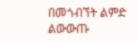በመጎብኘት ልምድ ልውውጡ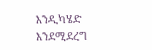እንዲካሄድ እንደሚደረግ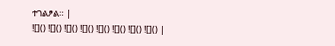ተገልፆል። |
![]() ![]() ![]() ![]() ![]() ![]() ![]() ![]() |